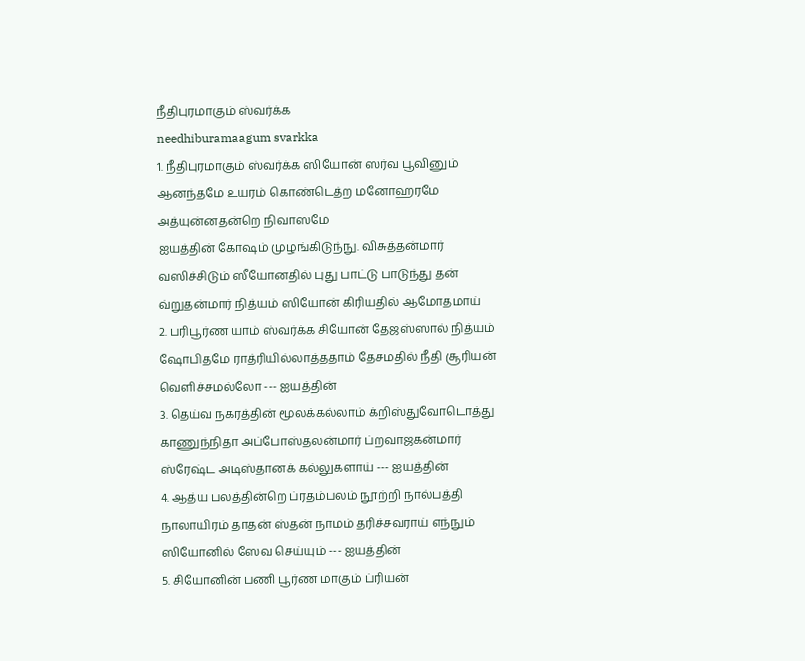நீதிபுரமாகும் ஸ்வர்க்க
needhiburamaagum svarkka
1. நீதிபுரமாகும் ஸ்வர்க்க ஸியோன் ஸர்வ பூவினும் ஆனந்தமே உயரம் கொண்டெத்ற மனோஹரமே அத்யுன்னதன்றெ நிவாஸமே
ஐயத்தின் கோஷம் முழங்கிடுந்நு. விசுத்தன்மார் வஸிச்சிடும் ஸீயோனதில் புது பாட்டு பாடுந்து தன் வ்றுதன்மார் நித்யம் ஸியோன் கிரியதில் ஆமோதமாய்
2. பரிபூர்ண யாம் ஸ்வர்க்க சியோன் தேஜஸ்ஸால் நித்யம் ஷோபிதமே ராத்ரியில்லாத்ததாம் தேசமதில் நீதி சூரியன் வெளிச்சமல்லோ --- ஐயத்தின்
3. தெய்வ நகரத்தின் மூலக்கல்லாம் க்றிஸ்துவோடொத்து காணுந்நிதா அப்போஸ்தலன்மார் ப்றவாஜகன்மார் ஸ்ரேஷ்ட அடிஸ்தானக் கல்லுகளாய் --- ஐயத்தின்
4. ஆத்ய பலத்தின்றெ ப்ரதம்பலம் நூற்றி நால்பத்தி நாலாயிரம் தாதன் ஸ்தன் நாமம் தரிச்சவராய் எந்நும் ஸியோனில் ஸேவ செய்யும் --- ஐயத்தின்
5. சியோனின் பணி பூர்ண மாகும் ப்ரியன்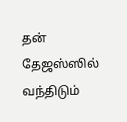தன் தேஜஸ்ஸில் வந்திடும்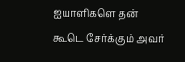ஐயாளிகளெ தன் கூடெ சேர்க்கும் அவர்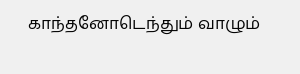காந்தனோடெந்தும் வாழும்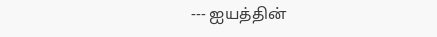--- ஐயத்தின்